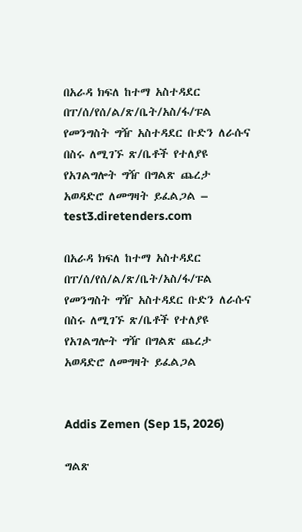በአራዳ ክፍለ ከተማ አስተዳደር በፐ/ሰ/የሰ/ል/ጽ/ቤት/አስ/ፋ/ፑል የመንግስት ግዥ አስተዳደር ቡድን ለራሱና በስሩ ለሚገኙ ጽ/ቤቶች የተለያዩ የአገልግሎት ግዥ በግልጽ ጨረታ አወዳድሮ ለመግዛት ይፈልጋል – test3.diretenders.com

በአራዳ ክፍለ ከተማ አስተዳደር በፐ/ሰ/የሰ/ል/ጽ/ቤት/አስ/ፋ/ፑል የመንግስት ግዥ አስተዳደር ቡድን ለራሱና በስሩ ለሚገኙ ጽ/ቤቶች የተለያዩ የአገልግሎት ግዥ በግልጽ ጨረታ አወዳድሮ ለመግዛት ይፈልጋል


Addis Zemen (Sep 15, 2026)

ግልጽ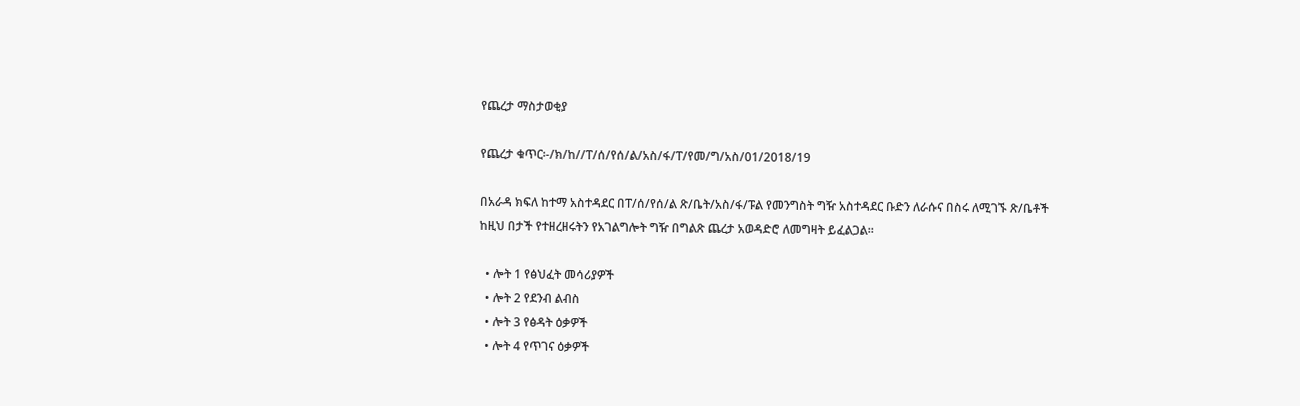የጨረታ ማስታወቂያ

የጨረታ ቁጥር፡-/ክ/ከ//ፐ/ሰ/የሰ/ል/አስ/ፋ/ፐ/የመ/ግ/አስ/01/2018/19

በአራዳ ክፍለ ከተማ አስተዳደር በፐ/ሰ/የሰ/ል ጽ/ቤት/አስ/ፋ/ፑል የመንግስት ግዥ አስተዳደር ቡድን ለራሱና በስሩ ለሚገኙ ጽ/ቤቶች ከዚህ በታች የተዘረዘሩትን የአገልግሎት ግዥ በግልጽ ጨረታ አወዳድሮ ለመግዛት ይፈልጋል።

  • ሎት 1 የፅህፈት መሳሪያዎች
  • ሎት 2 የደንብ ልብስ
  • ሎት 3 የፅዳት ዕቃዎች
  • ሎት 4 የጥገና ዕቃዎች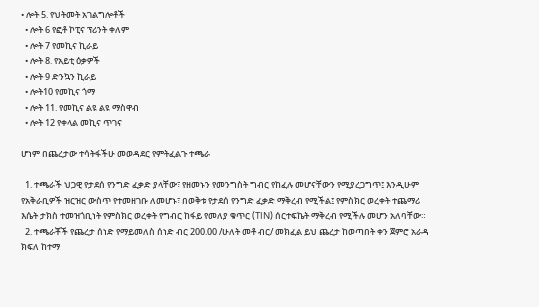• ሎት 5. የህትመት አገልግሎቶች
  • ሎት 6 የፎቶ ኮፒና ፕሪንት ቀለም
  • ሎት 7 የመኪና ኪራይ
  • ሎት 8. የአይቲ ዕቃዎች
  • ሎት 9 ድንኳን ኪራይ
  • ሎት10 የመኪና ጎማ
  • ሎት 11. የመኪና ልዩ ልዩ ማስዋብ
  • ሎት 12 የቀላል መኪና ጥገና

ሆነም በጨረታው ተሳትፋችሁ መወዳደር የምትፈልጉ ተጫራ

  1. ተጫራች ህጋዊ የታደሰ የንግድ ፈቃድ ያላቸው፣ የዘመኑን የመንግስት ግብር የከፈሉ መሆናቸውን የሚያረጋግጥ፤ እንዲሁም የአቅራቢዎች ዝርዝር ውስጥ የተመዘገቡ ለመሆኑ፣ በወቅቱ የታደሰ የንግድ ፈቃድ ማቅረብ የሚችል፤ የምስክር ወረቀት ተጨማሪ እሴት ታክስ ተመዝጎቢነት የምስክር ወረቀት የግብር ከፋይ የመለያ ቁጥር (TIN) ሰርተፍኬት ማቅረብ የሚችሉ መሆን አለባቸው።
  2. ተጫራቾች የጨረታ ሰነድ የማይመለስ ሰነድ ብር 200.00 /ሁለት መቶ ብር/ መክፈል ይህ ጨረታ ከወጣበት ቀን ጀምሮ አራዳ ክፍለ ከተማ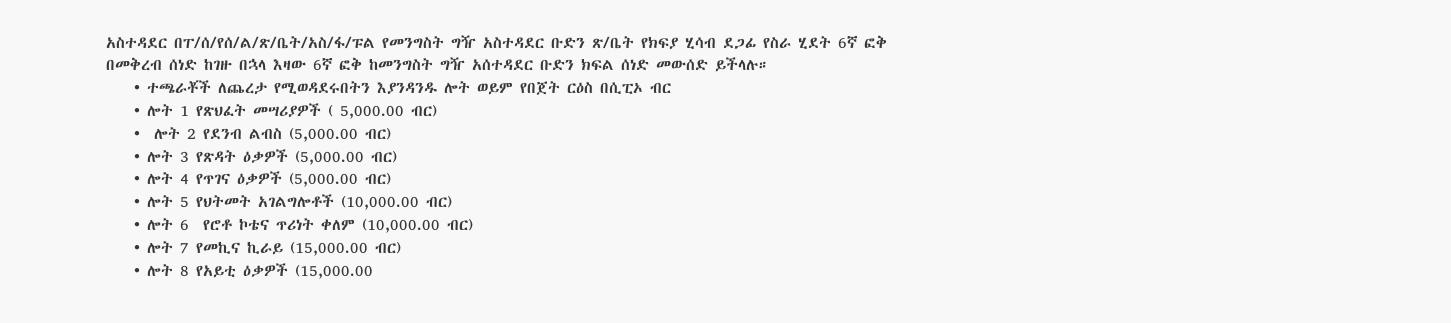አስተዳደር በፐ/ሰ/የሰ/ል/ጽ/ቤት/አስ/ፋ/ፑል የመንግስት ግዥ አስተዳደር ቡድን ጽ/ቤት የክፍያ ሂሳብ ደጋፊ የስራ ሂደት 6ኛ ፎቅ በመቅረብ ሰነድ ከገዙ በኋላ እዛው 6ኛ ፎቅ ከመንግስት ግዥ አሰተዳደር ቡድን ክፍል ሰነድ መውሰድ ይችላሉ።
    • ተጫራቾች ለጨረታ የሚወዳደሩበትን እያንዳንዱ ሎት ወይም የበጀት ርዕስ በሲፒኦ ብር
    • ሎት 1 የጽህፈት መሣሪያዎች ( 5,000.00 ብር)
    •  ሎት 2 የደንብ ልብስ (5,000.00 ብር)
    • ሎት 3 የጽዳት ዕቃዎች (5,000.00 ብር)
    • ሎት 4 የጥገና ዕቃዎች (5,000.00 ብር)
    • ሎት 5 የህትመት አገልግሎቶች (10,000.00 ብር)
    • ሎት 6  የሮቶ ኮቴና ጥሪነት ቀለም (10,000.00 ብር)
    • ሎት 7 የመኪና ኪራይ (15,000.00 ብር)
    • ሎት 8 የአይቲ ዕቃዎች (15,000.00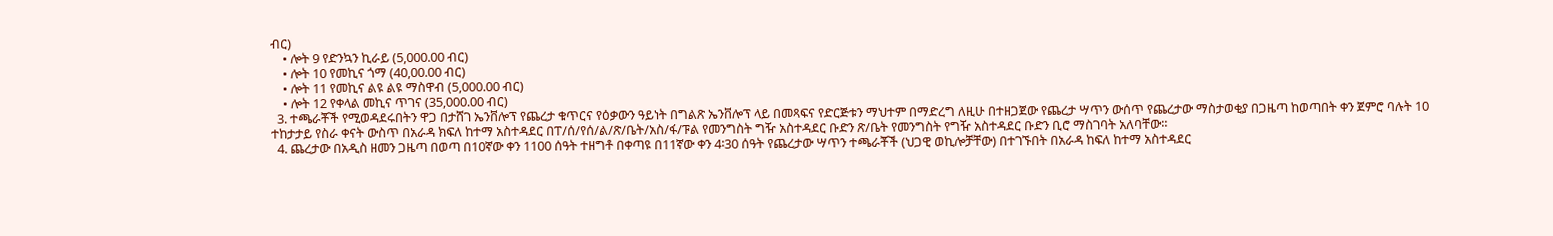ብር)
    • ሎት 9 የድንኳን ኪራይ (5,000.00 ብር)
    • ሎት 10 የመኪና ጎማ (40,00.00 ብር)
    • ሎት 11 የመኪና ልዩ ልዩ ማስዋብ (5,000.00 ብር)
    • ሎት 12 የቀላል መኪና ጥገና (35,000.00 ብር)
  3. ተጫራቾች የሚወዳደሩበትን ዋጋ በታሸገ ኤንቨሎፕ የጨረታ ቁጥርና የዕቃውን ዓይነት በግልጽ ኤንቨሎፕ ላይ በመጻፍና የድርጅቱን ማህተም በማድረግ ለዚሁ በተዘጋጀው የጨረታ ሣጥን ውሰጥ የጨረታው ማስታወቂያ በጋዜጣ ከወጣበት ቀን ጀምሮ ባሉት 10 ተከታታይ የስራ ቀናት ውስጥ በአራዳ ክፍለ ከተማ አስተዳደር በፐ/ሰ/የሰ/ል/ጽ/ቤት/አስ/ፋ/ፑል የመንግስት ግዥ አስተዳደር ቡድን ጽ/ቤት የመንግስት የግዥ አስተዳደር ቡድን ቢሮ ማስገባት አለባቸው።
  4. ጨረታው በአዲስ ዘመን ጋዜጣ በወጣ በ10ኛው ቀን 1100 ሰዓት ተዘግቶ በቀጣዩ በ11ኛው ቀን 4፡30 ሰዓት የጨረታው ሣጥን ተጫራቾች (ህጋዊ ወኪሎቻቸው) በተገኙበት በአራዳ ከፍለ ከተማ አስተዳደር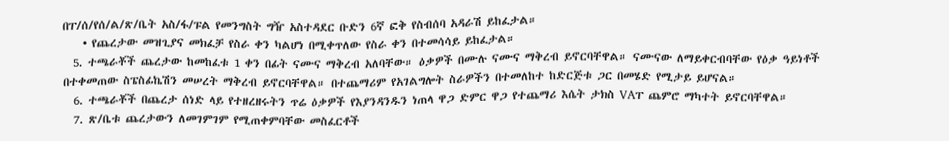በፐ/ሰ/የሰ/ል/ጽ/ቤት አስ/ፋ/ፑል የመንግስት ግዥ አስተዳደር ቡድን 6ኛ ፎቅ የስብሰባ አዳራሽ ይከፈታል።
    • የጨረታው መዝጊያና መክፈቻ የስራ ቀን ካልሆነ በሚቀጥለው የስራ ቀን በተመሳሳይ ይከፈታል።
  5. ተጫራቾች ጨረታው ከመከፈቱ 1 ቀን በፊት ናሙና ማቅረብ አለባቸው። ዕቃዎች በሙሉ ናሙና ማቅረብ ይኖርባቸዋል። ናሙናው ለማይቀርብባቸው የዕቃ ዓይነቶች በተቀመጠው ስፔስፊኬሽን መሠረት ማቅረብ ይኖርባቸዋል። በተጨማሪም የአገልግሎት ስራዎችን በተመለከተ ከድርጅቱ ጋር በመሄድ የሚታይ ይሆናል።
  6. ተጫራቾች በጨረታ ሰነድ ላይ የተዘረዘሩትን ጥሬ ዕቃዎች የእያንዳንዱን ነጠላ ዋጋ ድምር ዋጋ የተጨማሪ እሴት ታክስ VAፐ ጨምሮ ማካተት ይኖርባቸዋል።
  7. ጽ/ቤቱ ጨረታውን ለመገምገም የሚጠቀምባቸው መስፈርቶች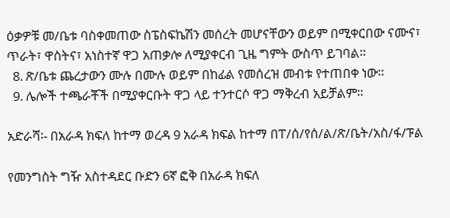ዕቃዎቹ መ/ቤቱ ባስቀመጠው ስፔስፍኬሽን መሰረት መሆናቸውን ወይም በሚቀርበው ናሙና፣ ጥራት፣ ዋስትና፣ አነስተኛ ዋጋ አጠቃሎ ለሚያቀርብ ጊዜ ግምት ውስጥ ይገባል።
  8. ጽ/ቤቱ ጨረታውን ሙሉ በሙሉ ወይም በከፊል የመሰረዝ መብቱ የተጠበቀ ነው።
  9. ሌሎች ተጫራቾች በሚያቀርቡት ዋጋ ላይ ተንተርሶ ዋጋ ማቅረብ አይቻልም።

አድራሻ፡- በአራዳ ክፍለ ከተማ ወረዳ 9 አራዳ ክፍል ከተማ በፐ/ሰ/የሰ/ል/ጽ/ቤት/አስ/ፋ/ፑል

የመንግስት ግዥ አስተዳደር ቡድን 6ኛ ፎቅ በአራዳ ክፍለ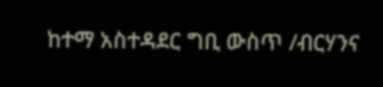ከተማ አስተዳደር ግቢ ውስጥ /ብርሃንና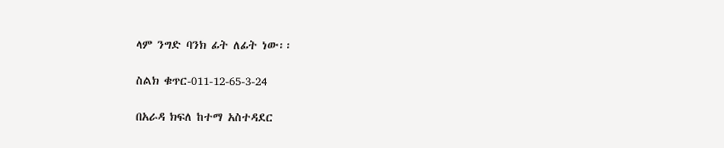ላም ንግድ ባንክ ፊት ለፊት ነው፡፡

ስልክ ቁጥር-011-12-65-3-24

በአራዳ ክፍለ ከተማ አስተዳደር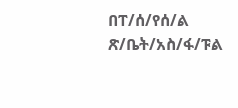በፐ/ሰ/የሰ/ል ጽ/ቤት/አስ/ፋ/ፑል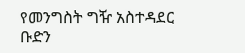የመንግስት ግዥ አስተዳደር ቡድን